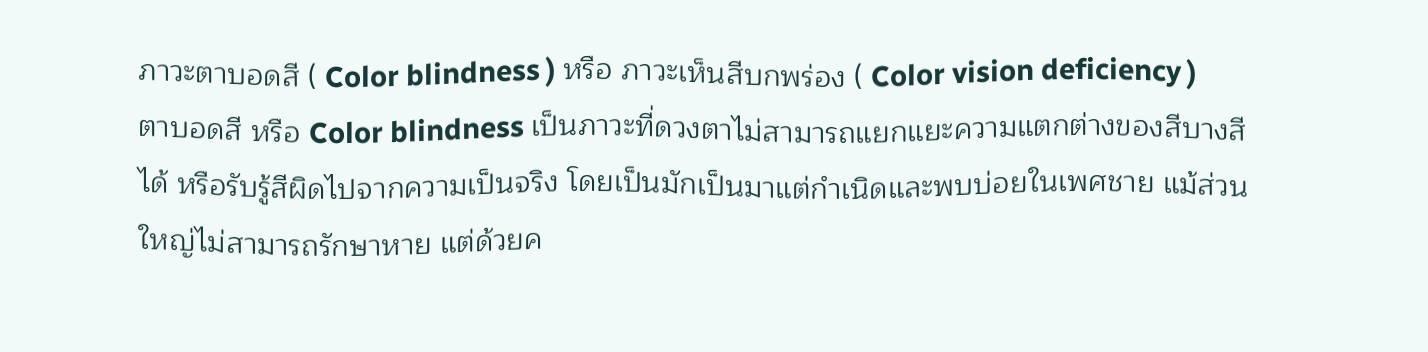ภาวะตาบอดสี ( Color blindness ) หรือ ภาวะเห็นสีบกพร่อง ( Color vision deficiency )
ตาบอดสี หรือ Color blindness เป็นภาวะที่ดวงตาไม่สามารถแยกแยะความแตกต่างของสีบางสีได้ หรือรับรู้สีผิดไปจากความเป็นจริง โดยเป็นมักเป็นมาแต่กำเนิดและพบบ่อยในเพศชาย แม้ส่วนใหญ่ไม่สามารถรักษาหาย แต่ด้วยค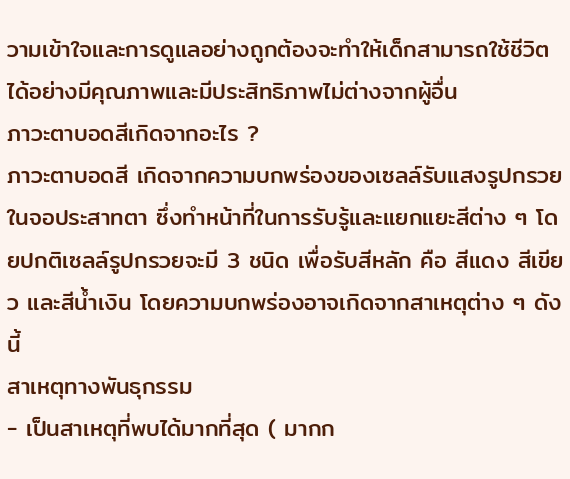วามเข้าใจและการดูแลอย่างถูกต้องจะทำให้เด็กสามารถใช้ชีวิตได้อย่างมีคุณภาพและมีประสิทธิภาพไม่ต่างจากผู้อื่น
ภาวะตาบอดสีเกิดจากอะไร ?
ภาวะตาบอดสี เกิดจากความบกพร่องของเซลล์รับแสงรูปกรวยในจอประสาทตา ซึ่งทำหน้าที่ในการรับรู้และแยกแยะสีต่าง ๆ โดยปกติเซลล์รูปกรวยจะมี 3 ชนิด เพื่อรับสีหลัก คือ สีแดง สีเขียว และสีน้ำเงิน โดยความบกพร่องอาจเกิดจากสาเหตุต่าง ๆ ดังนี้
สาเหตุทางพันธุกรรม
- เป็นสาเหตุที่พบได้มากที่สุด ( มากก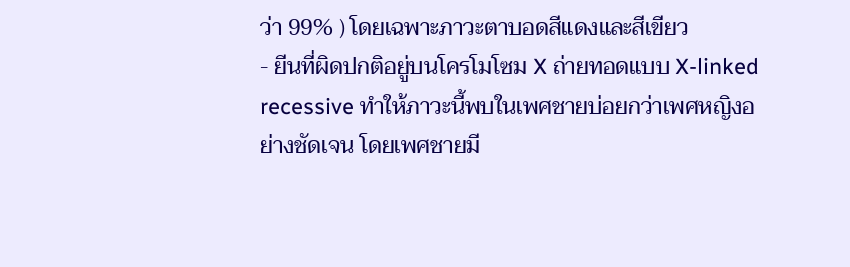ว่า 99% ) โดยเฉพาะภาวะตาบอดสีแดงและสีเขียว
- ยีนที่ผิดปกติอยู่บนโครโมโซม X ถ่ายทอดแบบ X-linked recessive ทำให้ภาวะนี้พบในเพศชายบ่อยกว่าเพศหญิงอย่างชัดเจน โดยเพศชายมี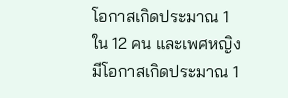โอกาสเกิดประมาณ 1 ใน 12 คน และเพศหญิงมีโอกาสเกิดประมาณ 1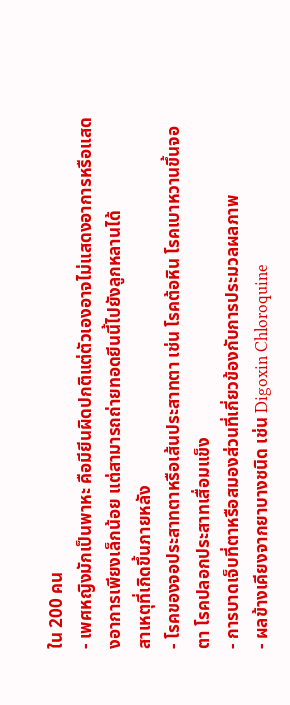ใน 200 คน
- เพศหญิงมักเป็นพาหะ คือมียีนผิดปกติแต่ตัวเองอาจไม่แสดงอาการหรือแสดงอาการเพียงเล็กน้อย แต่สามารถถ่ายทอดยีนนี้ไปยังลูกหลานได้
สาเหตุที่เกิดขึ้นภายหลัง
- โรคของจอประสาทตาหรือเส้นประสาทตา เช่น โรคต้อหิน โรคเบาหวานขึ้นจอตา โรคปลอกประสาทเสื่อมแข็ง
- การบาดเจ็บที่ตาหรือสมองส่วนที่เกี่ยวข้องกับการประมวลผลภาพ
- ผลข้างเคียงจากยาบางชนิด เช่น Digoxin Chloroquine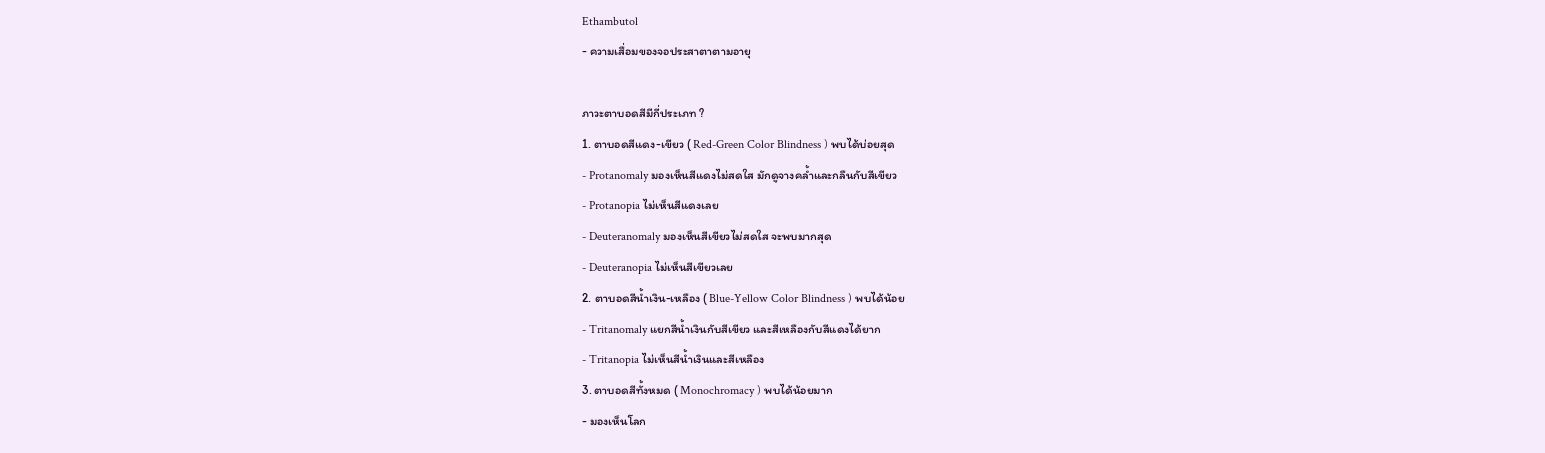Ethambutol
- ความเสื่อมของจอประสาตาตามอายุ

ภาวะตาบอดสีมีกี่ประเภท ?
1. ตาบอดสีแดง-เขียว ( Red-Green Color Blindness ) พบได้บ่อยสุด
- Protanomaly มองเห็นสีแดงไม่สดใส มักดูจางคล้ำและกลืนกับสีเขียว
- Protanopia ไม่เห็นสีแดงเลย
- Deuteranomaly มองเห็นสีเขียวไม่สดใส จะพบมากสุด
- Deuteranopia ไม่เห็นสีเขียวเลย
2. ตาบอดสีน้ำเงิน-เหลือง ( Blue-Yellow Color Blindness ) พบได้น้อย
- Tritanomaly แยกสีน้ำเงินกับสีเขียว และสีเหลืองกับสีแดงได้ยาก
- Tritanopia ไม่เห็นสีน้ำเงินและสีเหลือง
3. ตาบอดสีทั้งหมด ( Monochromacy ) พบได้น้อยมาก
- มองเห็นโลก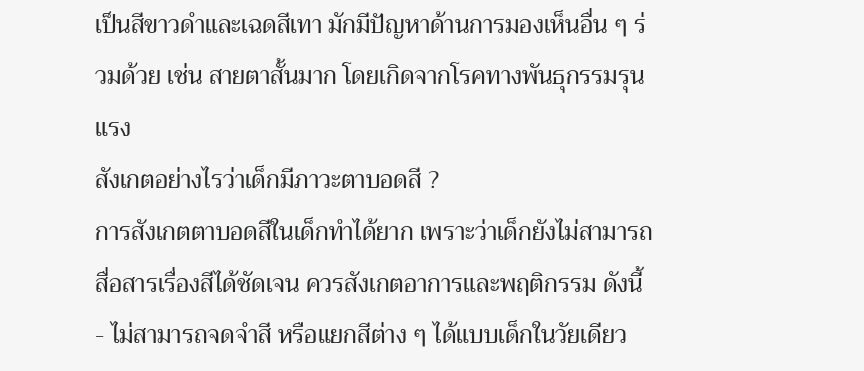เป็นสีขาวดำและเฉดสีเทา มักมีปัญหาด้านการมองเห็นอื่น ๆ ร่วมด้วย เช่น สายตาสั้นมาก โดยเกิดจากโรคทางพันธุกรรมรุนแรง
สังเกตอย่างไรว่าเด็กมีภาวะตาบอดสี ?
การสังเกตตาบอดสีในเด็กทำได้ยาก เพราะว่าเด็กยังไม่สามารถสื่อสารเรื่องสีได้ชัดเจน ควรสังเกตอาการและพฤติกรรม ดังนี้
- ไม่สามารถจดจำสี หรือแยกสีต่าง ๆ ได้แบบเด็กในวัยเดียว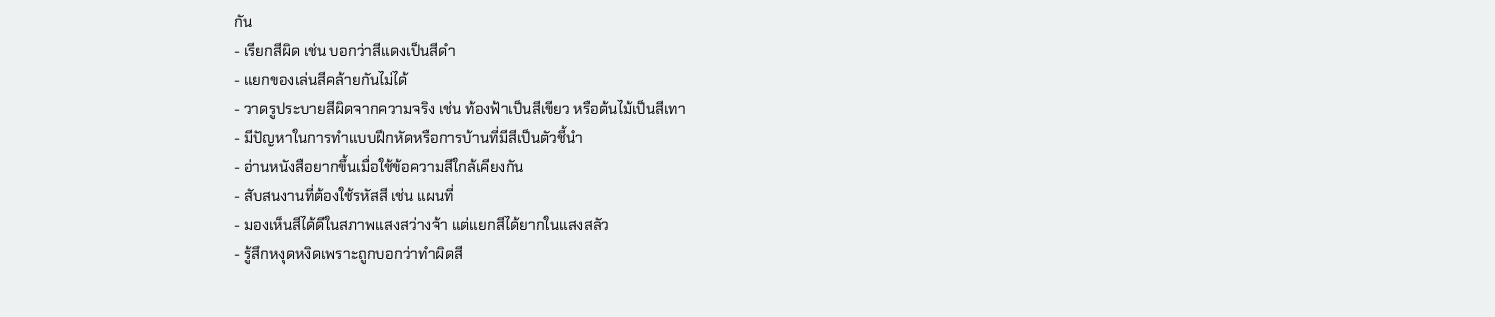กัน
- เรียกสีผิด เช่น บอกว่าสีแดงเป็นสีดำ
- แยกของเล่นสีคล้ายกันไม่ได้
- วาดรูประบายสีผิดจากความจริง เช่น ท้องฟ้าเป็นสีเขียว หรือต้นไม้เป็นสีเทา
- มีปัญหาในการทำแบบฝึกหัดหรือการบ้านที่มีสีเป็นตัวชี้นำ
- อ่านหนังสือยากขึ้นเมื่อใช้ข้อความสีใกล้เคียงกัน
- สับสนงานที่ต้องใช้รหัสสี เช่น แผนที่
- มองเห็นสีได้ดีในสภาพแสงสว่างจ้า แต่แยกสีได้ยากในแสงสลัว
- รู้สึกหงุดหงิดเพราะถูกบอกว่าทำผิดสี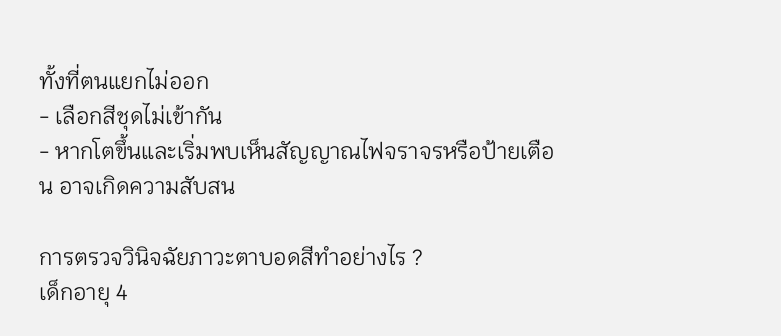ทั้งที่ตนแยกไม่ออก
- เลือกสีชุดไม่เข้ากัน
- หากโตขึ้นและเริ่มพบเห็นสัญญาณไฟจราจรหรือป้ายเตือน อาจเกิดความสับสน

การตรวจวินิจฉัยภาวะตาบอดสีทำอย่างไร ?
เด็กอายุ 4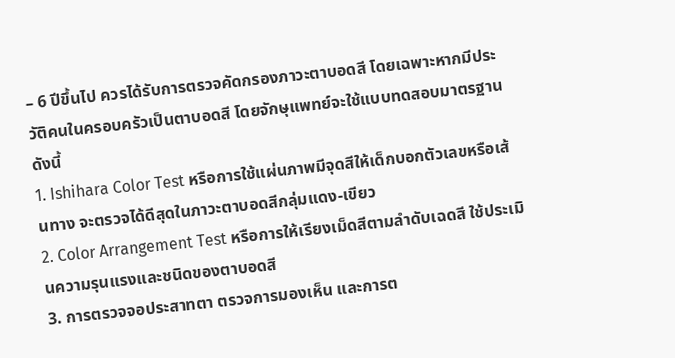– 6 ปีขึ้นไป ควรได้รับการตรวจคัดกรองภาวะตาบอดสี โดยเฉพาะหากมีประวัติคนในครอบครัวเป็นตาบอดสี โดยจักษุแพทย์จะใช้แบบทดสอบมาตรฐาน ดังนี้
1. Ishihara Color Test หรือการใช้แผ่นภาพมีจุดสีให้เด็กบอกตัวเลขหรือเส้นทาง จะตรวจได้ดีสุดในภาวะตาบอดสีกลุ่มแดง-เขียว
2. Color Arrangement Test หรือการให้เรียงเม็ดสีตามลำดับเฉดสี ใช้ประเมินความรุนแรงและชนิดของตาบอดสี
3. การตรวจจอประสาทตา ตรวจการมองเห็น และการต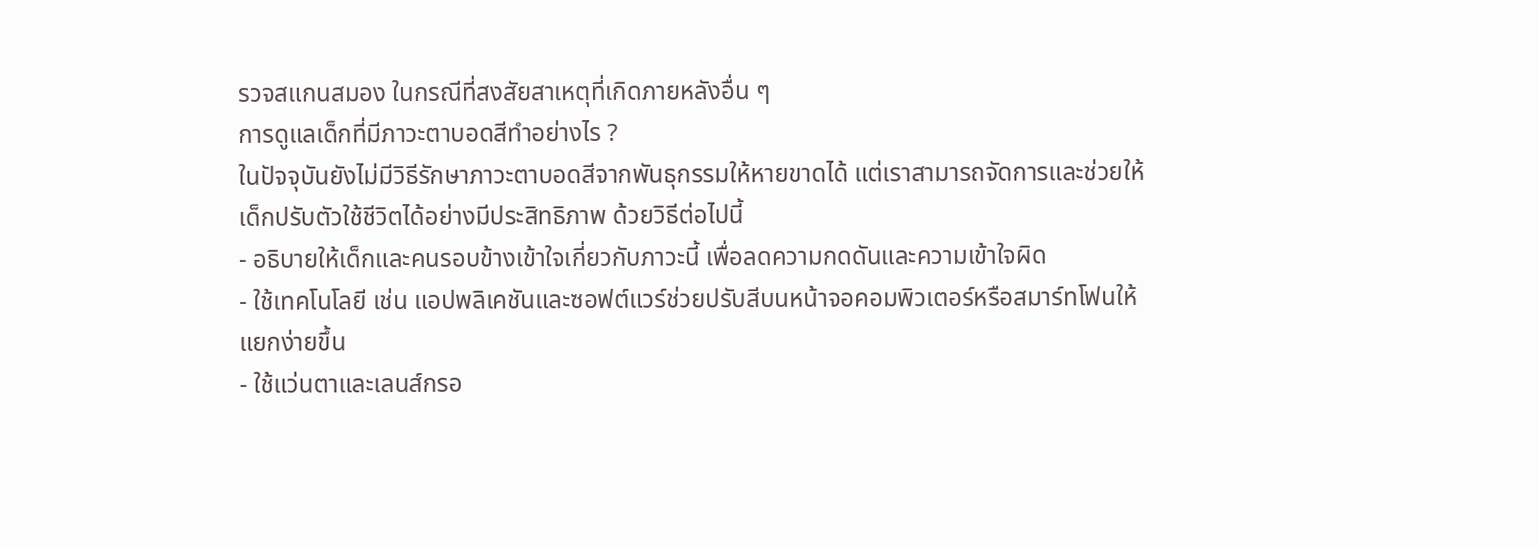รวจสแกนสมอง ในกรณีที่สงสัยสาเหตุที่เกิดภายหลังอื่น ๆ
การดูแลเด็กที่มีภาวะตาบอดสีทำอย่างไร ?
ในปัจจุบันยังไม่มีวิธีรักษาภาวะตาบอดสีจากพันธุกรรมให้หายขาดได้ แต่เราสามารถจัดการและช่วยให้เด็กปรับตัวใช้ชีวิตได้อย่างมีประสิทธิภาพ ด้วยวิธีต่อไปนี้
- อธิบายให้เด็กและคนรอบข้างเข้าใจเกี่ยวกับภาวะนี้ เพื่อลดความกดดันและความเข้าใจผิด
- ใช้เทคโนโลยี เช่น แอปพลิเคชันและซอฟต์แวร์ช่วยปรับสีบนหน้าจอคอมพิวเตอร์หรือสมาร์ทโฟนให้แยกง่ายขึ้น
- ใช้แว่นตาและเลนส์กรอ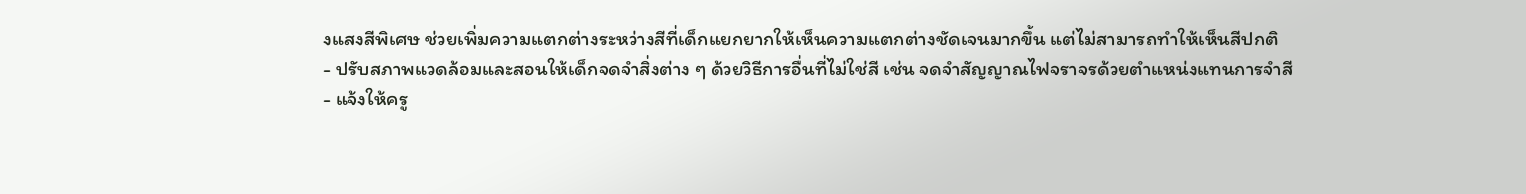งแสงสีพิเศษ ช่วยเพิ่มความแตกต่างระหว่างสีที่เด็กแยกยากให้เห็นความแตกต่างชัดเจนมากขึ้น แต่ไม่สามารถทำให้เห็นสีปกติ
- ปรับสภาพแวดล้อมและสอนให้เด็กจดจำสิ่งต่าง ๆ ด้วยวิธีการอื่นที่ไม่ใช่สี เช่น จดจำสัญญาณไฟจราจรด้วยตำแหน่งแทนการจำสี
- แจ้งให้ครู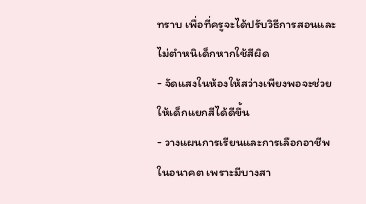ทราบ เพื่อที่ครูจะได้ปรับวิธีการสอนและไม่ตำหนิเด็กหากใช้สีผิด
- จัดแสงในห้องให้สว่างเพียงพอจะช่วยให้เด็กแยกสีได้ดีขึ้น
- วางแผนการเรียนและการเลือกอาชีพในอนาคต เพราะมีบางสา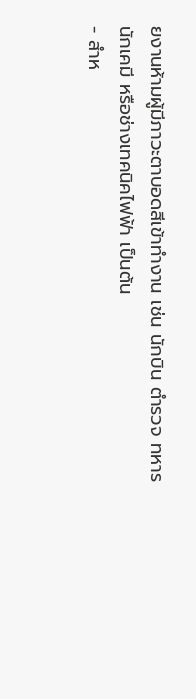ยงานห้ามผู้มีภาวะตาบอดสีเข้าทำงาน เช่น นักบิน ตำรวจ ทหาร นักเคมี หรือช่างเทคนิคไฟฟ้า เป็นต้น
- สำห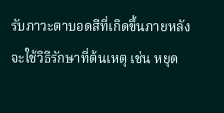รับภาวะตาบอดสีที่เกิดขึ้นภายหลัง จะใช้วิธีรักษาที่ต้นเหตุ เช่น หยุด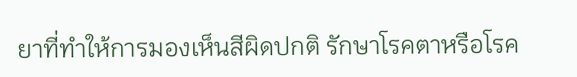ยาที่ทำให้การมองเห็นสีผิดปกติ รักษาโรคตาหรือโรค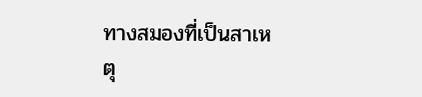ทางสมองที่เป็นสาเหตุ